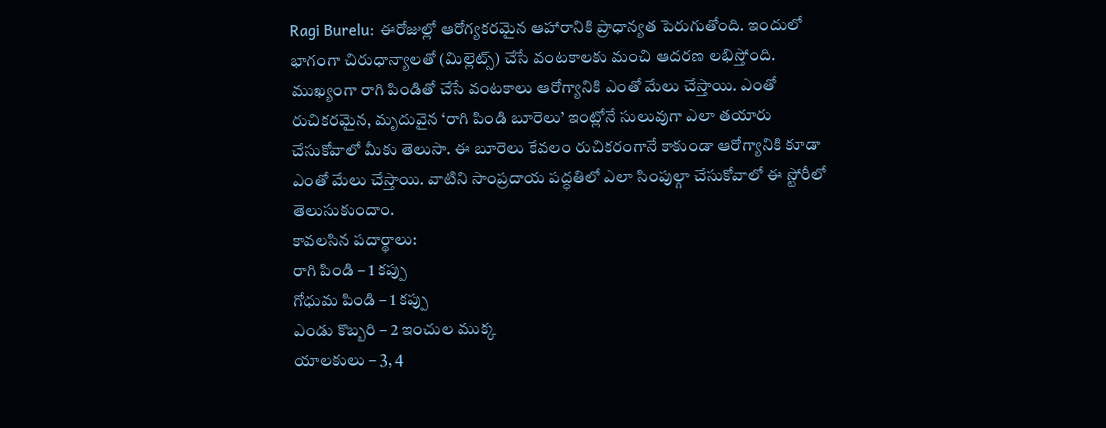Ragi Burelu: ఈరోజుల్లో ఆరోగ్యకరమైన ఆహారానికి ప్రాధాన్యత పెరుగుతోంది. ఇందులో భాగంగా చిరుధాన్యాలతో (మిల్లెట్స్) చేసే వంటకాలకు మంచి ఆదరణ లభిస్తోంది. ముఖ్యంగా రాగి పిండితో చేసే వంటకాలు ఆరోగ్యానికి ఎంతో మేలు చేస్తాయి. ఎంతో రుచికరమైన, మృదువైన ‘రాగి పిండి బూరెలు’ ఇంట్లోనే సులువుగా ఎలా తయారు చేసుకోవాలో మీకు తెలుసా. ఈ బూరెలు కేవలం రుచికరంగానే కాకుండా ఆరోగ్యానికి కూడా ఎంతో మేలు చేస్తాయి. వాటిని సాంప్రదాయ పద్ధతిలో ఎలా సింపుల్గా చేసుకోవాలో ఈ స్టోరీలో తెలుసుకుందాం.
కావలసిన పదార్థాలు:
రాగి పిండి – 1 కప్పు
గోధుమ పిండి – 1 కప్పు
ఎండు కొబ్బరి – 2 ఇంచుల ముక్క
యాలకులు – 3, 4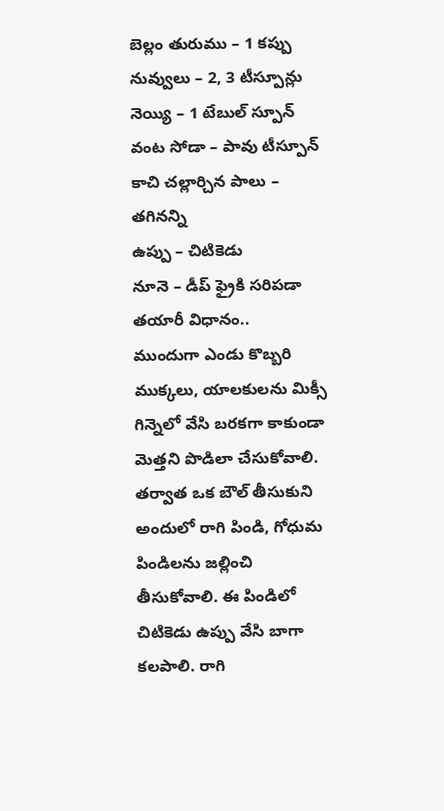బెల్లం తురుము – 1 కప్పు
నువ్వులు – 2, 3 టీస్పూన్లు
నెయ్యి – 1 టేబుల్ స్పూన్
వంట సోడా – పావు టీస్పూన్
కాచి చల్లార్చిన పాలు – తగినన్ని
ఉప్పు – చిటికెడు
నూనె – డీప్ ఫ్రైకి సరిపడా
తయారీ విధానం..
ముందుగా ఎండు కొబ్బరి ముక్కలు, యాలకులను మిక్సీ గిన్నెలో వేసి బరకగా కాకుండా మెత్తని పొడిలా చేసుకోవాలి. తర్వాత ఒక బౌల్ తీసుకుని అందులో రాగి పిండి, గోధుమ పిండిలను జల్లించి తీసుకోవాలి. ఈ పిండిలో చిటికెడు ఉప్పు వేసి బాగా కలపాలి. రాగి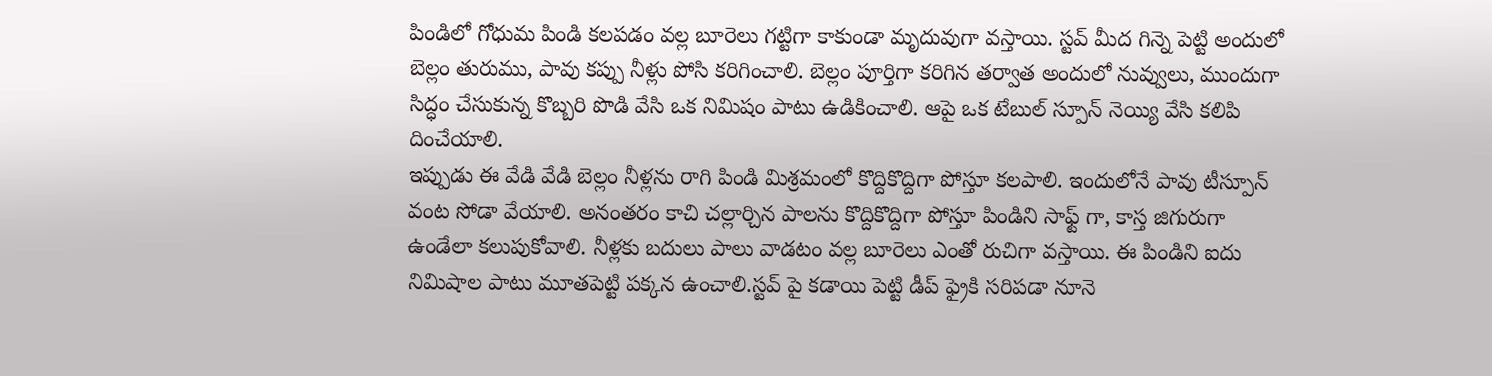పిండిలో గోధుమ పిండి కలపడం వల్ల బూరెలు గట్టిగా కాకుండా మృదువుగా వస్తాయి. స్టవ్ మీద గిన్నె పెట్టి అందులో బెల్లం తురుము, పావు కప్పు నీళ్లు పోసి కరిగించాలి. బెల్లం పూర్తిగా కరిగిన తర్వాత అందులో నువ్వులు, ముందుగా సిద్ధం చేసుకున్న కొబ్బరి పొడి వేసి ఒక నిమిషం పాటు ఉడికించాలి. ఆపై ఒక టేబుల్ స్పూన్ నెయ్యి వేసి కలిపి దించేయాలి.
ఇప్పుడు ఈ వేడి వేడి బెల్లం నీళ్లను రాగి పిండి మిశ్రమంలో కొద్దికొద్దిగా పోస్తూ కలపాలి. ఇందులోనే పావు టీస్పూన్ వంట సోడా వేయాలి. అనంతరం కాచి చల్లార్చిన పాలను కొద్దికొద్దిగా పోస్తూ పిండిని సాఫ్ట్ గా, కాస్త జిగురుగా ఉండేలా కలుపుకోవాలి. నీళ్లకు బదులు పాలు వాడటం వల్ల బూరెలు ఎంతో రుచిగా వస్తాయి. ఈ పిండిని ఐదు నిమిషాల పాటు మూతపెట్టి పక్కన ఉంచాలి.స్టవ్ పై కడాయి పెట్టి డీప్ ఫ్రైకి సరిపడా నూనె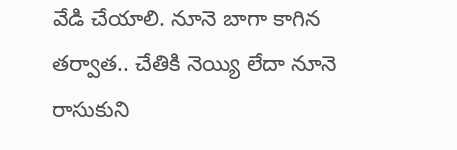వేడి చేయాలి. నూనె బాగా కాగిన తర్వాత.. చేతికి నెయ్యి లేదా నూనె రాసుకుని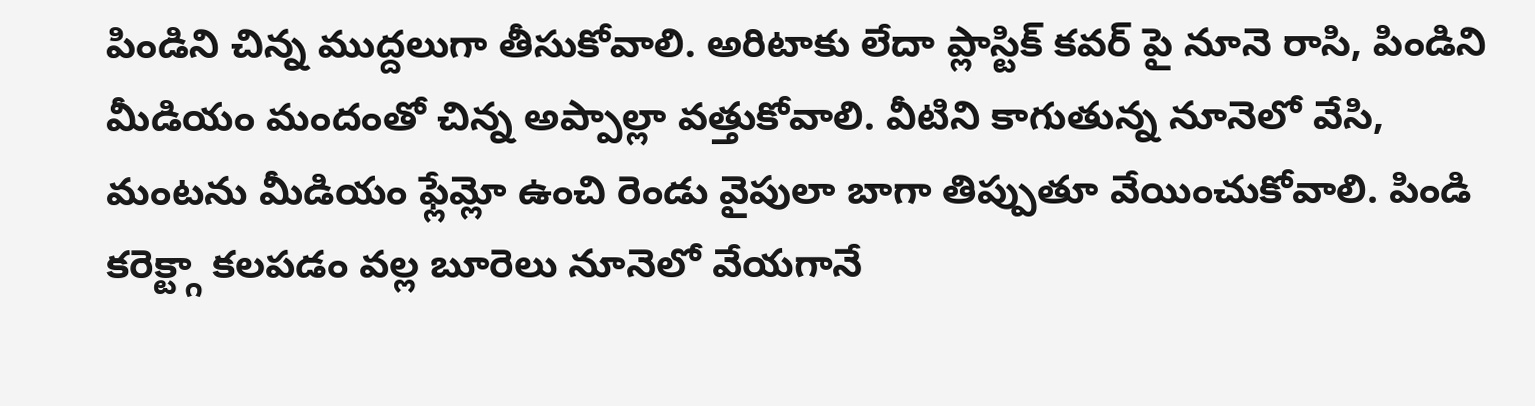పిండిని చిన్న ముద్దలుగా తీసుకోవాలి. అరిటాకు లేదా ప్లాస్టిక్ కవర్ పై నూనె రాసి, పిండిని మీడియం మందంతో చిన్న అప్పాల్లా వత్తుకోవాలి. వీటిని కాగుతున్న నూనెలో వేసి, మంటను మీడియం ఫ్లేమ్లో ఉంచి రెండు వైపులా బాగా తిప్పుతూ వేయించుకోవాలి. పిండి కరెక్ట్గా కలపడం వల్ల బూరెలు నూనెలో వేయగానే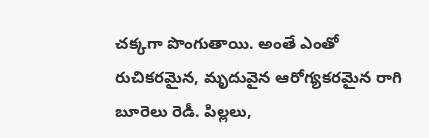చక్కగా పొంగుతాయి. అంతే ఎంతో రుచికరమైన, మృదువైన ఆరోగ్యకరమైన రాగి బూరెలు రెడీ. పిల్లలు,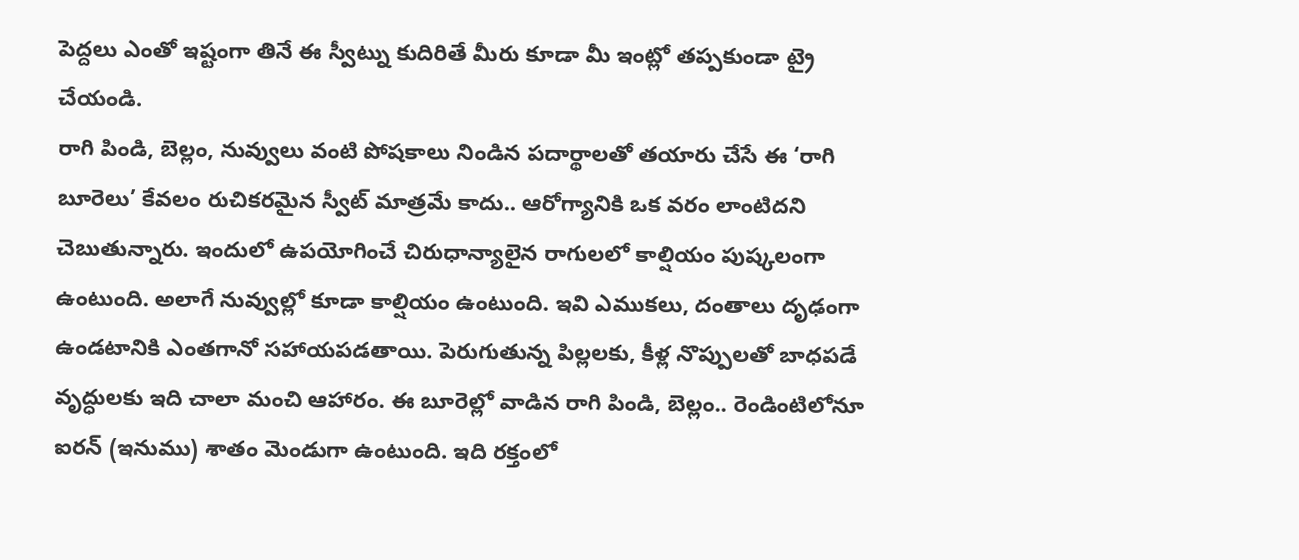పెద్దలు ఎంతో ఇష్టంగా తినే ఈ స్వీట్ను కుదిరితే మీరు కూడా మీ ఇంట్లో తప్పకుండా ట్రై చేయండి.
రాగి పిండి, బెల్లం, నువ్వులు వంటి పోషకాలు నిండిన పదార్థాలతో తయారు చేసే ఈ ‘రాగి బూరెలు’ కేవలం రుచికరమైన స్వీట్ మాత్రమే కాదు.. ఆరోగ్యానికి ఒక వరం లాంటిదని చెబుతున్నారు. ఇందులో ఉపయోగించే చిరుధాన్యాలైన రాగులలో కాల్షియం పుష్కలంగా ఉంటుంది. అలాగే నువ్వుల్లో కూడా కాల్షియం ఉంటుంది. ఇవి ఎముకలు, దంతాలు దృఢంగా ఉండటానికి ఎంతగానో సహాయపడతాయి. పెరుగుతున్న పిల్లలకు, కీళ్ల నొప్పులతో బాధపడే వృద్ధులకు ఇది చాలా మంచి ఆహారం. ఈ బూరెల్లో వాడిన రాగి పిండి, బెల్లం.. రెండింటిలోనూ ఐరన్ (ఇనుము) శాతం మెండుగా ఉంటుంది. ఇది రక్తంలో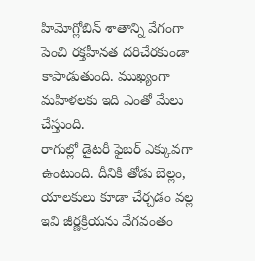హిమోగ్లోబిన్ శాతాన్ని వేగంగా పెంచి రక్తహీనత దరిచేరకుండా కాపాడుతుంది. ముఖ్యంగా మహిళలకు ఇది ఎంతో మేలు చేస్తుంది.
రాగుల్లో డైటరీ ఫైబర్ ఎక్కువగా ఉంటుంది. దీనికి తోడు బెల్లం, యాలకులు కూడా చేర్చడం వల్ల ఇవి జీర్ణక్రియను వేగవంతం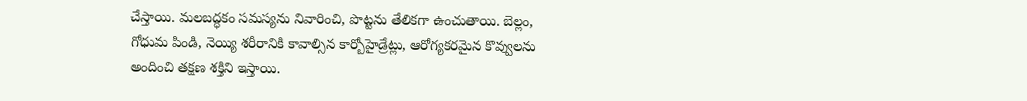చేస్తాయి. మలబద్ధకం సమస్యను నివారించి, పొట్టను తేలికగా ఉంచుతాయి. బెల్లం, గోధుమ పిండి, నెయ్యి శరీరానికి కావాల్సిన కార్బోహైడ్రేట్లు, ఆరోగ్యకరమైన కొవ్వులను అందించి తక్షణ శక్తిని ఇస్తాయి.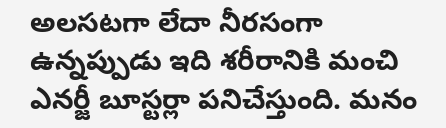అలసటగా లేదా నీరసంగా ఉన్నప్పుడు ఇది శరీరానికి మంచి ఎనర్జీ బూస్టర్లా పనిచేస్తుంది. మనం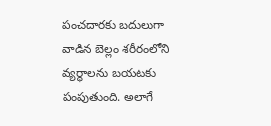పంచదారకు బదులుగా వాడిన బెల్లం శరీరంలోని వ్యర్థాలను బయటకు పంపుతుంది. అలాగే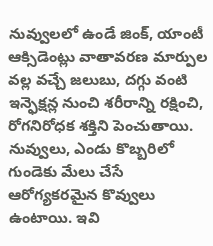నువ్వులలో ఉండే జింక్, యాంటీ ఆక్సిడెంట్లు వాతావరణ మార్పుల వల్ల వచ్చే జలుబు, దగ్గు వంటి ఇన్ఫెక్షన్ల నుంచి శరీరాన్ని రక్షించి, రోగనిరోధక శక్తిని పెంచుతాయి. నువ్వులు, ఎండు కొబ్బరిలో గుండెకు మేలు చేసే ఆరోగ్యకరమైన కొవ్వులు ఉంటాయి. ఇవి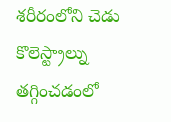శరీరంలోని చెడు కొలెస్ట్రాల్ను తగ్గించడంలో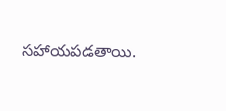సహాయపడతాయి.